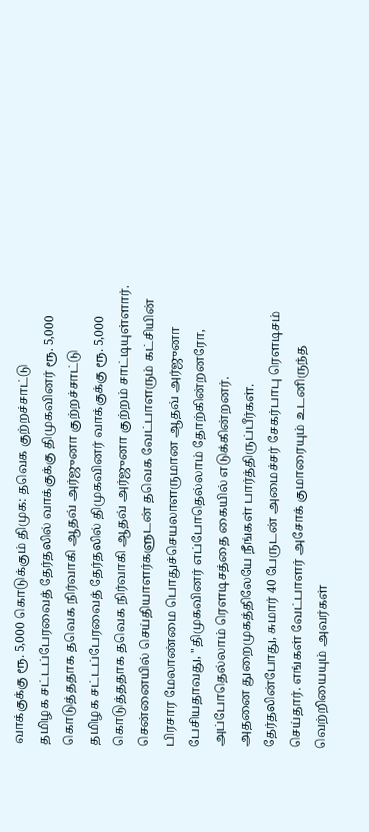வாக்குக்கு ரூ. 5,000 கொடுக்கும் திமுக: தவெக குற்றச்சாட்டு
தமிழக சட்டப்பேரவைத் தேர்தலில் வாக்குக்கு திமுகவினர் ரூ. 5,000 கொடுத்ததாக தவெக நிர்வாகி ஆதவ் அர்ஜுனா குற்றச்சாட்டு
தமிழக சட்டப்பேரவைத் தேர்தலில் திமுகவினர் வாக்குக்கு ரூ. 5,000 கொடுத்ததாக தவெக நிர்வாகி ஆதவ் அர்ஜுனா குற்றம் சாட்டியுள்ளார்.
சென்னையில் செய்தியாளர்களுடன் தவெக வேட்பாளரும் கட்சியின் பிரசார மேலாண்மை பொதுச்செயலாளருமான ஆதவ் அர்ஜுனா பேசியதாவது, "திமுகவினர் எப்போதெல்லாம் தோற்கின்றனரோ, அப்போதெல்லாம் ரௌடிசத்தை கையில் எடுக்கின்றனர்.
அதனை துறைமுகத்திலேயே நீங்கள் பார்த்திருப்பீர்கள். தேர்தலின்போது, சுமார் 40 பேருடன் அமைச்சர் சேகர்பாபு ரௌடிசம் செய்தார். எங்கள் வேட்பாளர் அசோக் குமாரையும் உடனிருந்த வெற்றியையும் அவர்கள்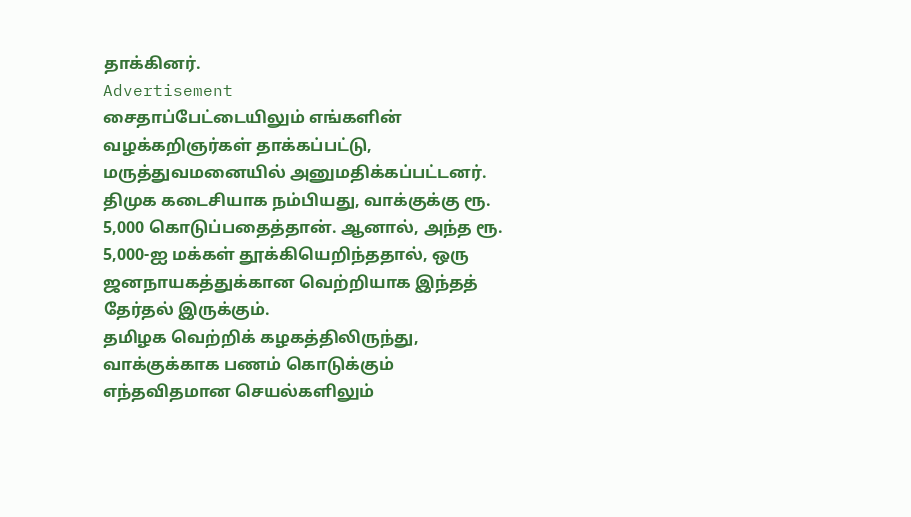தாக்கினர்.
Advertisement
சைதாப்பேட்டையிலும் எங்களின் வழக்கறிஞர்கள் தாக்கப்பட்டு, மருத்துவமனையில் அனுமதிக்கப்பட்டனர்.
திமுக கடைசியாக நம்பியது, வாக்குக்கு ரூ. 5,000 கொடுப்பதைத்தான். ஆனால், அந்த ரூ. 5,000-ஐ மக்கள் தூக்கியெறிந்ததால், ஒரு ஜனநாயகத்துக்கான வெற்றியாக இந்தத் தேர்தல் இருக்கும்.
தமிழக வெற்றிக் கழகத்திலிருந்து, வாக்குக்காக பணம் கொடுக்கும் எந்தவிதமான செயல்களிலும்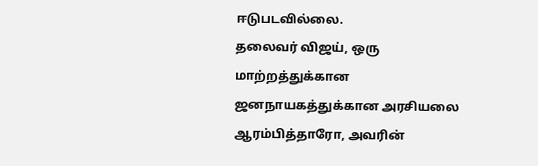ஈடுபடவில்லை.
தலைவர் விஜய், ஒரு மாற்றத்துக்கான ஜனநாயகத்துக்கான அரசியலை ஆரம்பித்தாரோ, அவரின்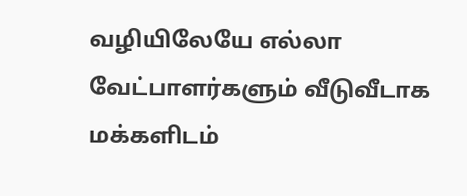வழியிலேயே எல்லா வேட்பாளர்களும் வீடுவீடாக மக்களிடம்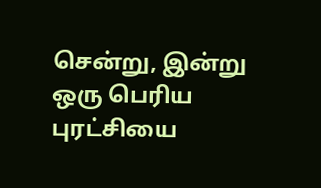சென்று, இன்று ஒரு பெரிய புரட்சியை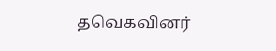தவெகவினர்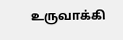உருவாக்கி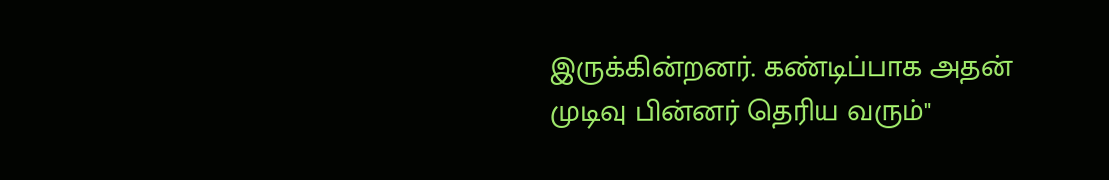இருக்கின்றனர். கண்டிப்பாக அதன் முடிவு பின்னர் தெரிய வரும்"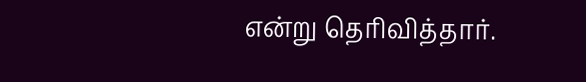என்று தெரிவித்தார்.